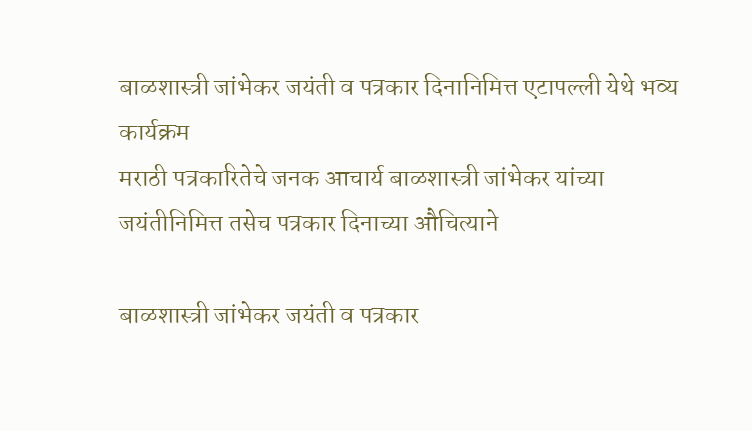बाळशास्त्री जांभेकर जयंती व पत्रकार दिनानिमित्त एटापल्ली येथे भव्य कार्यक्रम
मराठी पत्रकारितेचे जनक आचार्य बाळशास्त्री जांभेकर यांच्या जयंतीनिमित्त तसेच पत्रकार दिनाच्या औचित्याने

बाळशास्त्री जांभेकर जयंती व पत्रकार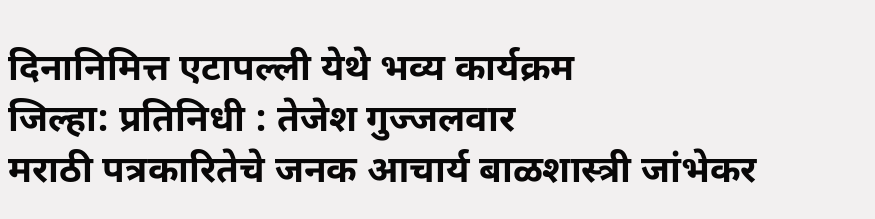दिनानिमित्त एटापल्ली येथे भव्य कार्यक्रम
जिल्हा: प्रतिनिधी : तेजेश गुज्जलवार
मराठी पत्रकारितेचे जनक आचार्य बाळशास्त्री जांभेकर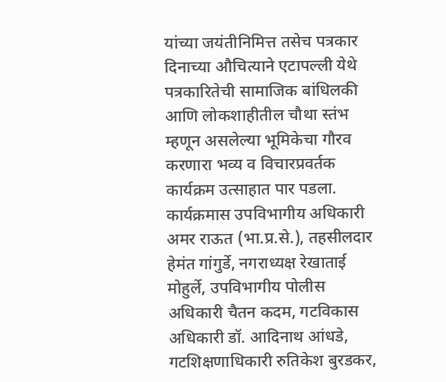यांच्या जयंतीनिमित्त तसेच पत्रकार दिनाच्या औचित्याने एटापल्ली येथे पत्रकारितेची सामाजिक बांधिलकी आणि लोकशाहीतील चौथा स्तंभ म्हणून असलेल्या भूमिकेचा गौरव करणारा भव्य व विचारप्रवर्तक कार्यक्रम उत्साहात पार पडला.
कार्यक्रमास उपविभागीय अधिकारी अमर राऊत (भा.प्र.से.), तहसीलदार हेमंत गांगुर्डे, नगराध्यक्ष रेखाताई मोहुर्ले, उपविभागीय पोलीस अधिकारी चैतन कदम, गटविकास अधिकारी डॉ. आदिनाथ आंधडे, गटशिक्षणाधिकारी रुतिकेश बुरडकर,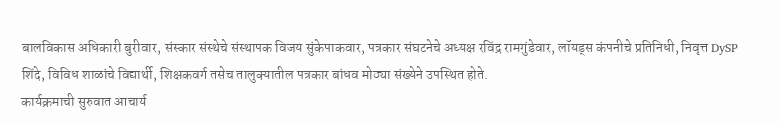बालविकास अधिकारी बुरीवार, संस्कार संस्थेचे संस्थापक विजय सुंकेपाकवार, पत्रकार संघटनेचे अध्यक्ष रविंद्र रामगुंडेवार, लॉयड्स कंपनीचे प्रतिनिधी, निवृत्त DySP शिंदे, विविध शाळांचे विद्यार्थी, शिक्षकवर्ग तसेच तालुक्यातील पत्रकार बांधव मोठ्या संख्येने उपस्थित होते.
कार्यक्रमाची सुरुवात आचार्य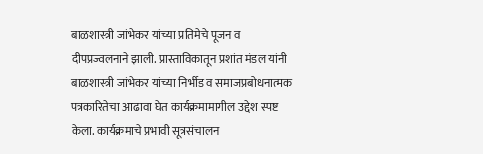बाळशास्त्री जांभेकर यांच्या प्रतिमेचे पूजन व दीपप्रज्वलनाने झाली. प्रास्ताविकातून प्रशांत मंडल यांनी बाळशास्त्री जांभेकर यांच्या निर्भीड व समाजप्रबोधनात्मक पत्रकारितेचा आढावा घेत कार्यक्रमामागील उद्देश स्पष्ट केला. कार्यक्रमाचे प्रभावी सूत्रसंचालन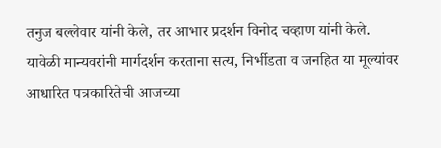तनुज बल्लेवार यांनी केले, तर आभार प्रदर्शन विनोद चव्हाण यांनी केले.
यावेळी मान्यवरांनी मार्गदर्शन करताना सत्य, निर्भीडता व जनहित या मूल्यांवर आधारित पत्रकारितेची आजच्या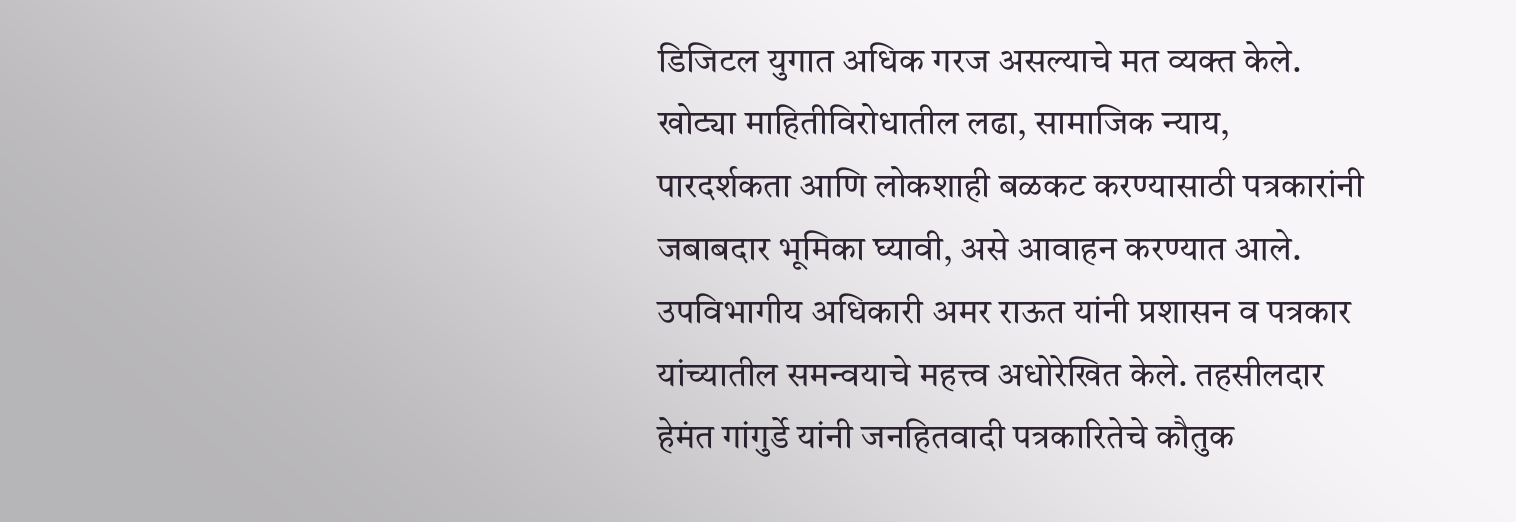डिजिटल युगात अधिक गरज असल्याचे मत व्यक्त केले. खोट्या माहितीविरोधातील लढा, सामाजिक न्याय, पारदर्शकता आणि लोकशाही बळकट करण्यासाठी पत्रकारांनी जबाबदार भूमिका घ्यावी, असे आवाहन करण्यात आले.
उपविभागीय अधिकारी अमर राऊत यांनी प्रशासन व पत्रकार यांच्यातील समन्वयाचे महत्त्व अधोरेखित केले. तहसीलदार हेमंत गांगुर्डे यांनी जनहितवादी पत्रकारितेचे कौतुक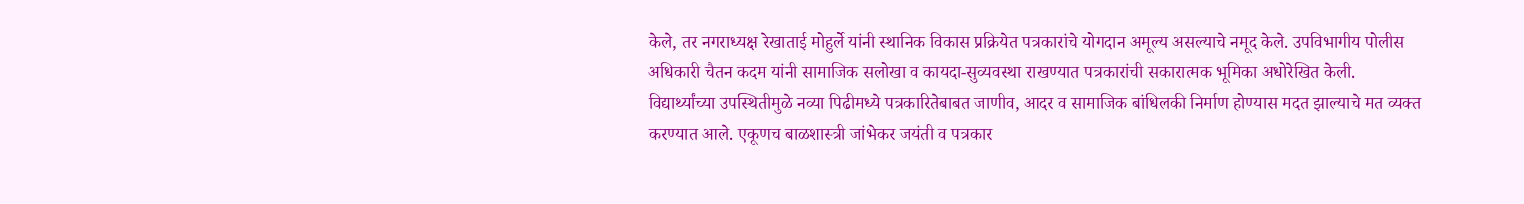केले, तर नगराध्यक्ष रेखाताई मोहुर्ले यांनी स्थानिक विकास प्रक्रियेत पत्रकारांचे योगदान अमूल्य असल्याचे नमूद केले. उपविभागीय पोलीस अधिकारी चैतन कदम यांनी सामाजिक सलोखा व कायदा-सुव्यवस्था राखण्यात पत्रकारांची सकारात्मक भूमिका अधोरेखित केली.
विद्यार्थ्यांच्या उपस्थितीमुळे नव्या पिढीमध्ये पत्रकारितेबाबत जाणीव, आदर व सामाजिक बांधिलकी निर्माण होण्यास मदत झाल्याचे मत व्यक्त करण्यात आले. एकूणच बाळशास्त्री जांभेकर जयंती व पत्रकार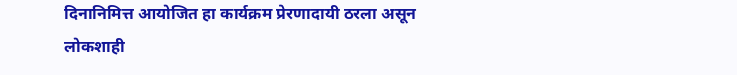दिनानिमित्त आयोजित हा कार्यक्रम प्रेरणादायी ठरला असून लोकशाही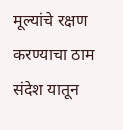मूल्यांचे रक्षण करण्याचा ठाम संदेश यातून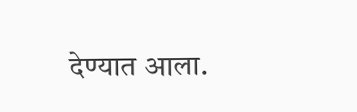देण्यात आला.